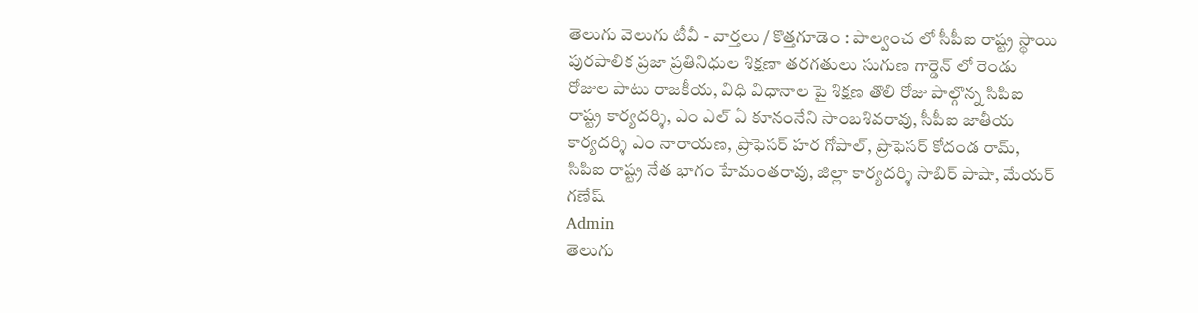తెలుగు వెలుగు టీవీ - వార్తలు / కొత్తగూడెం : పాల్వంచ లో సీపీఐ రాష్ట్ర స్థాయి పురపాలిక ప్రజా ప్రతినిధుల శిక్షణా తరగతులు సుగుణ గార్డెన్ లో రెండు రోజుల పాటు రాజకీయ, విధి విధానాల పై శిక్షణ తొలి రోజు పాల్గొన్న సిపిఐ రాష్ట్ర కార్యదర్శి, ఎం ఎల్ ఏ కూనంనేని సాంబశివరావు, సీపీఐ జాతీయ కార్యదర్శి ఎం నారాయణ, ప్రొఫెసర్ హర గోపాల్, ప్రొఫెసర్ కోదండ రామ్, సిపిఐ రాష్ట్ర నేత భాగం హేమంతరావు, జిల్లా కార్యదర్శి సాబిర్ పాషా, మేయర్ గణేష్
Admin
తెలుగు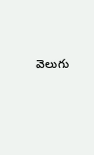వెలుగు